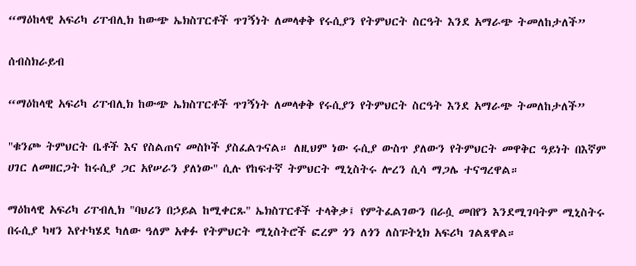“ማዕከላዊ አፍሪካ ሪፐብሊክ ከውጭ ኤክስፐርቶች ጥገኝነት ለመላቀቅ የሩሲያን የትምህርት ስርዓት እንደ አማራጭ ትመለከታለች”

ሰብስክራይብ

“ማዕከላዊ አፍሪካ ሪፐብሊክ ከውጭ ኤክስፐርቶች ጥገኝነት ለመላቀቅ የሩሲያን የትምህርት ስርዓት እንደ አማራጭ ትመለከታለች”

"ቁንጮ ትምህርት ቤቶች እና የስልጠና መስኮች ያስፈልጉናል። ለዚህም ነው ሩሲያ ውስጥ ያለውን የትምህርት መዋቅር ዓይነት በእኛም ሀገር ለመዘርጋት ከሩሲያ ጋር አየሠራን ያለነው" ሲሉ የከፍተኛ ትምህርት ሚኒስትሩ ሎረን ሲሳ ማጋሌ ተናግረዋል።

ማዕከላዊ አፍሪካ ሪፐብሊክ "ባህሪን በኃይል ከሚቀርጹ" ኤክስፐርቶች ተላቅቃ፤ የምትፈልገውን በራሷ መበየን እንደሚገባትም ሚኒስትሩ በሩሲያ ካዛን እየተካሄደ ካለው ዓለም አቀፉ የትምህርት ሚኒስትሮች ፎረም ጎን ለጎን ለስፑትኒክ አፍሪካ ገልጸዋል።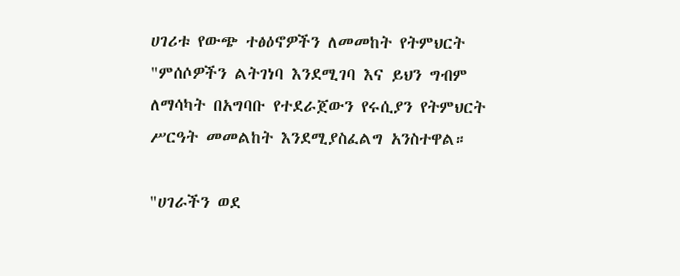ሀገሪቱ የውጭ ተፅዕኖዎችን ለመመከት የትምህርት "ምሰሶዎችን ልትገነባ እንደሚገባ እና ይህን ግብም ለማሳካት በአግባቡ የተደራጀውን የሩሲያን የትምህርት ሥርዓት መመልከት እንደሚያስፈልግ አንስተዋል።

"ሀገራችን ወደ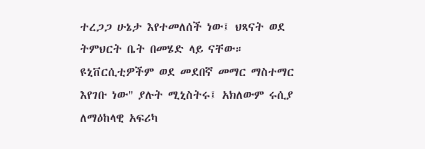ተረጋጋ ሁኔታ እየተመለሰች ነው፤ ህጻናት ወደ ትምህርት ቤት በመሄድ ላይ ናቸው። ዩኒቨርሲቲዎችም ወደ መደበኛ መማር ማስተማር እየገቡ ነው" ያሉት ሚኒስትሩ፤ አክለውም ሩሲያ ለማዕከላዊ አፍሪካ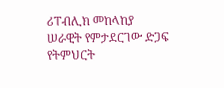ሪፐብሊክ መከላከያ ሠራዊት የምታደርገው ድጋፍ የትምህርት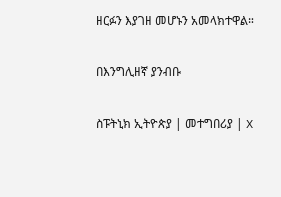ዘርፉን እያገዘ መሆኑን አመላክተዋል።

በእንግሊዘኛ ያንብቡ

ስፑትኒክ ኢትዮጵያ | መተግበሪያ | X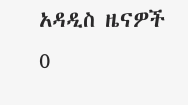አዳዲስ ዜናዎች
0